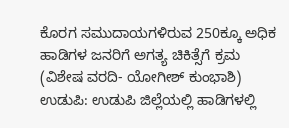ಕೊರಗ ಸಮುದಾಯಗಳಿರುವ 250ಕ್ಕೂ ಅಧಿಕ ಹಾಡಿಗಳ ಜನರಿಗೆ ಅಗತ್ಯ ಚಿಕಿತ್ಸೆಗೆ ಕ್ರಮ
(ವಿಶೇಷ ವರದಿ- ಯೋಗೀಶ್ ಕುಂಭಾಶಿ)
ಉಡುಪಿ: ಉಡುಪಿ ಜಿಲ್ಲೆಯಲ್ಲಿ ಹಾಡಿಗಳಲ್ಲಿ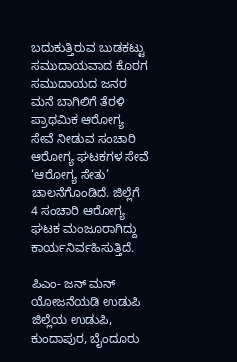ಬದುಕುತ್ತಿರುವ ಬುಡಕಟ್ಟು ಸಮುದಾಯವಾದ ಕೊರಗ ಸಮುದಾಯದ ಜನರ ಮನೆ ಬಾಗಿಲಿಗೆ ತೆರಳಿ ಪ್ರಾಥಮಿಕ ಆರೋಗ್ಯ ಸೇವೆ ನೀಡುವ ಸಂಚಾರಿ ಆರೋಗ್ಯ ಘಟಕಗಳ ಸೇವೆ ‘ಆರೋಗ್ಯ ಸೇತು’ ಚಾಲನೆಗೊಂಡಿದೆ. ಜಿಲ್ಲೆಗೆ 4 ಸಂಚಾರಿ ಆರೋಗ್ಯ ಘಟಕ ಮಂಜೂರಾಗಿದ್ದು ಕಾರ್ಯನಿರ್ವಹಿಸುತ್ತಿದೆ.

ಪಿಎಂ- ಜನ್ ಮನ್ ಯೋಜನೆಯಡಿ ಉಡುಪಿ ಜಿಲ್ಲೆಯ ಉಡುಪಿ, ಕುಂದಾಪುರ, ಬೈಂದೂರು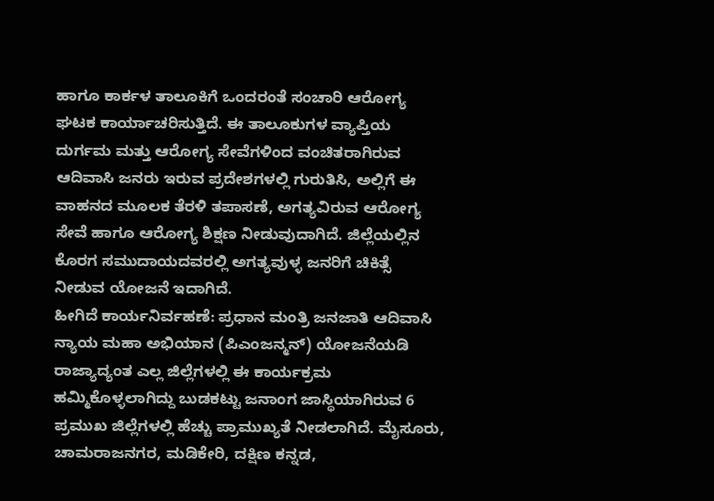ಹಾಗೂ ಕಾರ್ಕಳ ತಾಲೂಕಿಗೆ ಒಂದರಂತೆ ಸಂಚಾರಿ ಆರೋಗ್ಯ ಘಟಕ ಕಾರ್ಯಾಚರಿಸುತ್ತಿದೆ. ಈ ತಾಲೂಕುಗಳ ವ್ಯಾಪ್ತಿಯ ದುರ್ಗಮ ಮತ್ತು ಆರೋಗ್ಯ ಸೇವೆಗಳಿಂದ ವಂಚಿತರಾಗಿರುವ ಆದಿವಾಸಿ ಜನರು ಇರುವ ಪ್ರದೇಶಗಳಲ್ಲಿ ಗುರುತಿಸಿ, ಅಲ್ಲಿಗೆ ಈ ವಾಹನದ ಮೂಲಕ ತೆರಳಿ ತಪಾಸಣೆ, ಅಗತ್ಯವಿರುವ ಆರೋಗ್ಯ ಸೇವೆ ಹಾಗೂ ಆರೋಗ್ಯ ಶಿಕ್ಷಣ ನೀಡುವುದಾಗಿದೆ. ಜಿಲ್ಲೆಯಲ್ಲಿನ ಕೊರಗ ಸಮುದಾಯದವರಲ್ಲಿ ಅಗತ್ಯವುಳ್ಳ ಜನರಿಗೆ ಚಿಕಿತ್ಸೆ ನೀಡುವ ಯೋಜನೆ ಇದಾಗಿದೆ.
ಹೀಗಿದೆ ಕಾರ್ಯನಿರ್ವಹಣೆ: ಪ್ರಧಾನ ಮಂತ್ರಿ ಜನಜಾತಿ ಆದಿವಾಸಿ ನ್ಯಾಯ ಮಹಾ ಅಭಿಯಾನ (ಪಿಎಂಜನ್ಮನ್) ಯೋಜನೆಯಡಿ ರಾಜ್ಯಾದ್ಯಂತ ಎಲ್ಲ ಜಿಲ್ಲೆಗಳಲ್ಲಿ ಈ ಕಾರ್ಯಕ್ರಮ ಹಮ್ಮಿಕೊಳ್ಳಲಾಗಿದ್ದು ಬುಡಕಟ್ಟು ಜನಾಂಗ ಜಾಸ್ಥಿಯಾಗಿರುವ 6 ಪ್ರಮುಖ ಜಿಲ್ಲೆಗಳಲ್ಲಿ ಹೆಚ್ಚು ಪ್ರಾಮುಖ್ಯತೆ ನೀಡಲಾಗಿದೆ. ಮೈಸೂರು, ಚಾಮರಾಜನಗರ, ಮಡಿಕೇರಿ, ದಕ್ಷಿಣ ಕನ್ನಡ,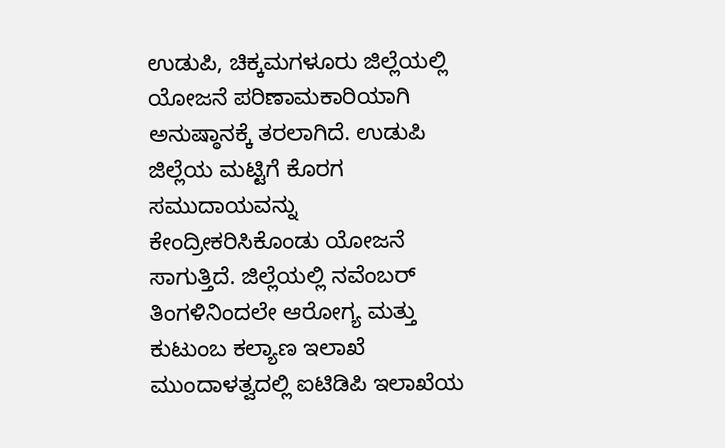ಉಡುಪಿ, ಚಿಕ್ಕಮಗಳೂರು ಜಿಲ್ಲೆಯಲ್ಲಿ ಯೋಜನೆ ಪರಿಣಾಮಕಾರಿಯಾಗಿ ಅನುಷ್ಠಾನಕ್ಕೆ ತರಲಾಗಿದೆ. ಉಡುಪಿ ಜಿಲ್ಲೆಯ ಮಟ್ಟಿಗೆ ಕೊರಗ ಸಮುದಾಯವನ್ನು ಕೇಂದ್ರೀಕರಿಸಿಕೊಂಡು ಯೋಜನೆ ಸಾಗುತ್ತಿದೆ. ಜಿಲ್ಲೆಯಲ್ಲಿ ನವೆಂಬರ್ ತಿಂಗಳಿನಿಂದಲೇ ಆರೋಗ್ಯ ಮತ್ತು ಕುಟುಂಬ ಕಲ್ಯಾಣ ಇಲಾಖೆ ಮುಂದಾಳತ್ವದಲ್ಲಿ ಐಟಿಡಿಪಿ ಇಲಾಖೆಯ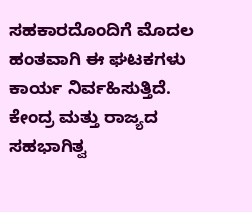ಸಹಕಾರದೊಂದಿಗೆ ಮೊದಲ ಹಂತವಾಗಿ ಈ ಘಟಕಗಳು ಕಾರ್ಯ ನಿರ್ವಹಿಸುತ್ತಿದೆ. ಕೇಂದ್ರ ಮತ್ತು ರಾಜ್ಯದ ಸಹಭಾಗಿತ್ವ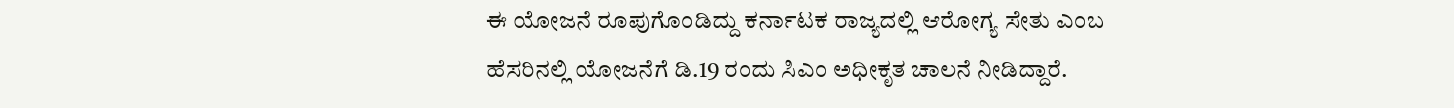ಈ ಯೋಜನೆ ರೂಪುಗೊಂಡಿದ್ದು ಕರ್ನಾಟಕ ರಾಜ್ಯದಲ್ಲಿ ಆರೋಗ್ಯ ಸೇತು ಎಂಬ ಹೆಸರಿನಲ್ಲಿ ಯೋಜನೆಗೆ ಡಿ.19 ರಂದು ಸಿಎಂ ಅಧೀಕೃತ ಚಾಲನೆ ನೀಡಿದ್ದಾರೆ.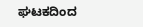ಘಟಕದಿಂದ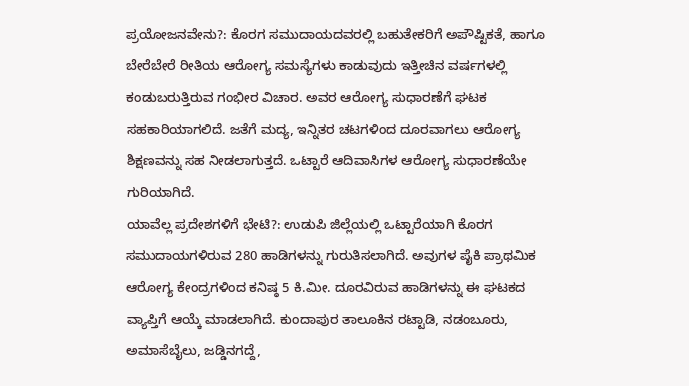ಪ್ರಯೋಜನವೇನು?: ಕೊರಗ ಸಮುದಾಯದವರಲ್ಲಿ ಬಹುತೇಕರಿಗೆ ಅಪೌಷ್ಟಿಕತೆ, ಹಾಗೂ ಬೇರೆಬೇರೆ ರೀತಿಯ ಆರೋಗ್ಯ ಸಮಸ್ಯೆಗಳು ಕಾಡುವುದು ಇತ್ತೀಚಿನ ವರ್ಷಗಳಲ್ಲಿ ಕಂಡುಬರುತ್ತಿರುವ ಗಂಭೀರ ವಿಚಾರ. ಅವರ ಆರೋಗ್ಯ ಸುಧಾರಣೆಗೆ ಘಟಕ ಸಹಕಾರಿಯಾಗಲಿದೆ. ಜತೆಗೆ ಮದ್ಯ, ಇನ್ನಿತರ ಚಟಗಳಿಂದ ದೂರವಾಗಲು ಆರೋಗ್ಯ ಶಿಕ್ಷಣವನ್ನು ಸಹ ನೀಡಲಾಗುತ್ತದೆ. ಒಟ್ಟಾರೆ ಆದಿವಾಸಿಗಳ ಆರೋಗ್ಯ ಸುಧಾರಣೆಯೇ ಗುರಿಯಾಗಿದೆ.
ಯಾವೆಲ್ಲ ಪ್ರದೇಶಗಳಿಗೆ ಭೇಟಿ?: ಉಡುಪಿ ಜಿಲ್ಲೆಯಲ್ಲಿ ಒಟ್ಟಾರೆಯಾಗಿ ಕೊರಗ ಸಮುದಾಯಗಳಿರುವ 280 ಹಾಡಿಗಳನ್ನು ಗುರುತಿಸಲಾಗಿದೆ. ಅವುಗಳ ಪೈಕಿ ಪ್ರಾಥಮಿಕ ಆರೋಗ್ಯ ಕೇಂದ್ರಗಳಿಂದ ಕನಿಷ್ಠ 5 ಕಿ.ಮೀ. ದೂರವಿರುವ ಹಾಡಿಗಳನ್ನು ಈ ಘಟಕದ ವ್ಯಾಪ್ತಿಗೆ ಆಯ್ಕೆ ಮಾಡಲಾಗಿದೆ. ಕುಂದಾಪುರ ತಾಲೂಕಿನ ರಟ್ಟಾಡಿ, ನಡಂಬೂರು, ಅಮಾಸೆಬೈಲು, ಜಡ್ಡಿನಗದ್ದೆ,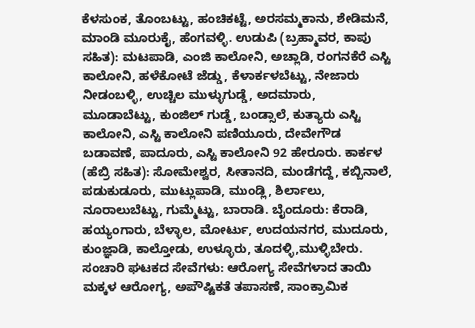ಕೆಳಸುಂಕ, ತೊಂಬಟ್ಟು, ಹಂಚಿಕಟ್ಟೆ, ಅರಸಮ್ಮಕಾನು, ಶೇಡಿಮನೆ, ಮಾಂಡಿ ಮೂರುಕೈ, ಹೆಂಗವಳ್ಳಿ. ಉಡುಪಿ (ಬ್ರಹ್ಮಾವರ, ಕಾಪು ಸಹಿತ): ಮಟಪಾಡಿ, ಎಂಜಿ ಕಾಲೋನಿ, ಅಚ್ಲಾಡಿ, ರಂಗನಕೆರೆ ಎಸ್ಟಿ ಕಾಲೋನಿ, ಹಳೆಕೋಟೆ ಜೆಡ್ಡು, ಕೆಳಾರ್ಕಳಬೆಟ್ಟು, ನೇಜಾರು ನೀಡಂಬಳ್ಳಿ, ಉಚ್ಚಿಲ ಮುಳ್ಳುಗುಡ್ಡೆ, ಅದಮಾರು, ಮೂಡಾಬೆಟ್ಟು, ಕುಂಜಿಲ್ ಗುಡ್ಡೆ, ಬಂಡ್ಸಾಲೆ, ಕುತ್ಯಾರು ಎಸ್ಟಿ ಕಾಲೋನಿ, ಎಸ್ಟಿ ಕಾಲೋನಿ ಪಣಿಯೂರು, ದೇವೇಗೌಡ ಬಡಾವಣೆ, ಪಾದೂರು, ಎಸ್ಟಿ ಕಾಲೋನಿ 92 ಹೇರೂರು. ಕಾರ್ಕಳ (ಹೆಬ್ರಿ ಸಹಿತ): ಸೋಮೇಶ್ವರ, ಸೀತಾನದಿ, ಮಂಡೆಗದ್ದೆ, ಕಬ್ಬಿನಾಲೆ, ಪಡುಕುಡೂರು, ಮುಟ್ಲುಪಾಡಿ, ಮುಂಡ್ಲಿ, ಶಿರ್ಲಾಲು, ನೂರಾಲುಬೆಟ್ಟು, ಗುಮ್ಮೆಟ್ಟು, ಬಾರಾಡಿ. ಬೈಂದೂರು: ಕೆರಾಡಿ, ಹಯ್ಯಂಗಾರು, ಬೆಳ್ಳಾಲ, ಮೋರ್ಟು, ಉದಯನಗರ, ಮುದೂರು, ಕುಂಜ್ಞಾಡಿ, ಕಾಲ್ತೋಡು, ಉಳ್ಳೂರು, ತೂದಳ್ಳಿ,ಮುಳ್ಳಿಬೇರು.
ಸಂಚಾರಿ ಘಟಕದ ಸೇವೆಗಳು: ಆರೋಗ್ಯ ಸೇವೆಗಳಾದ ತಾಯಿ ಮಕ್ಕಳ ಆರೋಗ್ಯ, ಅಪೌಷ್ಟಿಕತೆ ತಪಾಸಣೆ, ಸಾಂಕ್ರಾಮಿಕ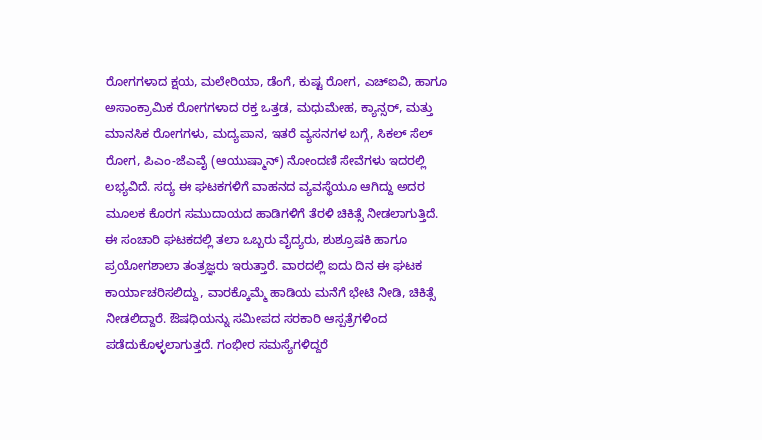ರೋಗಗಳಾದ ಕ್ಷಯ, ಮಲೇರಿಯಾ, ಡೆಂಗೆ, ಕುಷ್ಟ ರೋಗ, ಎಚ್ಐವಿ, ಹಾಗೂ ಅಸಾಂಕ್ರಾಮಿಕ ರೋಗಗಳಾದ ರಕ್ತ ಒತ್ತಡ, ಮಧುಮೇಹ, ಕ್ಯಾನ್ಸರ್, ಮತ್ತು ಮಾನಸಿಕ ರೋಗಗಳು, ಮದ್ಯಪಾನ, ಇತರೆ ವ್ಯಸನಗಳ ಬಗ್ಗೆ, ಸಿಕಲ್ ಸೆಲ್ ರೋಗ, ಪಿಎಂ-ಜೆಎವೈ (ಆಯುಷ್ಮಾನ್) ನೋಂದಣಿ ಸೇವೆಗಳು ಇದರಲ್ಲಿ ಲಭ್ಯವಿದೆ. ಸದ್ಯ ಈ ಘಟಕಗಳಿಗೆ ವಾಹನದ ವ್ಯವಸ್ಥೆಯೂ ಆಗಿದ್ದು ಅದರ ಮೂಲಕ ಕೊರಗ ಸಮುದಾಯದ ಹಾಡಿಗಳಿಗೆ ತೆರಳಿ ಚಿಕಿತ್ಸೆ ನೀಡಲಾಗುತ್ತಿದೆ. ಈ ಸಂಚಾರಿ ಘಟಕದಲ್ಲಿ ತಲಾ ಒಬ್ಬರು ವೈದ್ಯರು, ಶುಶ್ರೂಷಕಿ ಹಾಗೂ ಪ್ರಯೋಗಶಾಲಾ ತಂತ್ರಜ್ಞರು ಇರುತ್ತಾರೆ. ವಾರದಲ್ಲಿ ಐದು ದಿನ ಈ ಘಟಕ ಕಾರ್ಯಾಚರಿಸಲಿದ್ದು, ವಾರಕ್ಕೊಮ್ಮೆ ಹಾಡಿಯ ಮನೆಗೆ ಭೇಟಿ ನೀಡಿ, ಚಿಕಿತ್ಸೆ ನೀಡಲಿದ್ದಾರೆ. ಔಷಧಿಯನ್ನು ಸಮೀಪದ ಸರಕಾರಿ ಆಸ್ಪತ್ರೆಗಳಿಂದ ಪಡೆದುಕೊಳ್ಳಲಾಗುತ್ತದೆ. ಗಂಭೀರ ಸಮಸ್ಯೆಗಳಿದ್ದರೆ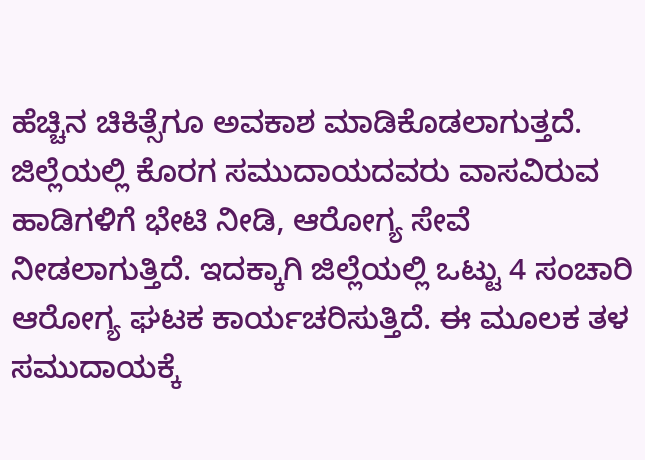ಹೆಚ್ಚಿನ ಚಿಕಿತ್ಸೆಗೂ ಅವಕಾಶ ಮಾಡಿಕೊಡಲಾಗುತ್ತದೆ.
ಜಿಲ್ಲೆಯಲ್ಲಿ ಕೊರಗ ಸಮುದಾಯದವರು ವಾಸವಿರುವ ಹಾಡಿಗಳಿಗೆ ಭೇಟಿ ನೀಡಿ, ಆರೋಗ್ಯ ಸೇವೆ ನೀಡಲಾಗುತ್ತಿದೆ. ಇದಕ್ಕಾಗಿ ಜಿಲ್ಲೆಯಲ್ಲಿ ಒಟ್ಟು 4 ಸಂಚಾರಿ ಆರೋಗ್ಯ ಘಟಕ ಕಾರ್ಯಚರಿಸುತ್ತಿದೆ. ಈ ಮೂಲಕ ತಳ ಸಮುದಾಯಕ್ಕೆ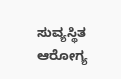ಸುವ್ಯಸ್ಥಿತ ಆರೋಗ್ಯ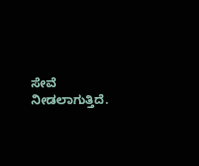ಸೇವೆ ನೀಡಲಾಗುತ್ತಿದೆ.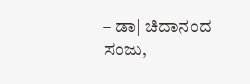– ಡಾ| ಚಿದಾನಂದ ಸಂಜು,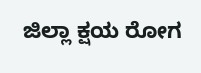ಜಿಲ್ಲಾ ಕ್ಷಯ ರೋಗ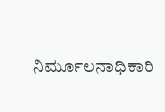ನಿರ್ಮೂಲನಾಧಿಕಾರಿ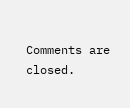Comments are closed.